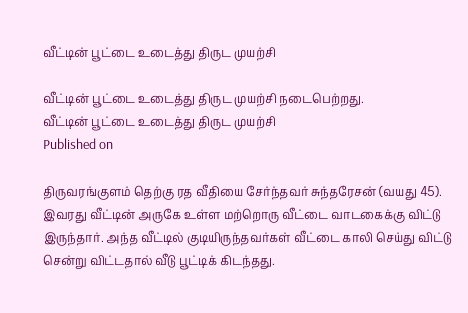வீட்டின் பூட்டை உடைத்து திருட முயற்சி

வீட்டின் பூட்டை உடைத்து திருட முயற்சி நடைபெற்றது.
வீட்டின் பூட்டை உடைத்து திருட முயற்சி
Published on

திருவரங்குளம் தெற்கு ரத வீதியை சேர்ந்தவர் சுந்தரேசன் (வயது 45). இவரது வீட்டின் அருகே உள்ள மற்றொரு வீட்டை வாடகைக்கு விட்டு இருந்தார். அந்த வீட்டில் குடியிருந்தவர்கள் வீட்டை காலி செய்து விட்டு சென்று விட்டதால் வீடு பூட்டிக் கிடந்தது.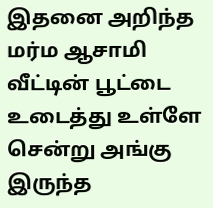இதனை அறிந்த மர்ம ஆசாமி வீட்டின் பூட்டை உடைத்து உள்ளே சென்று அங்கு இருந்த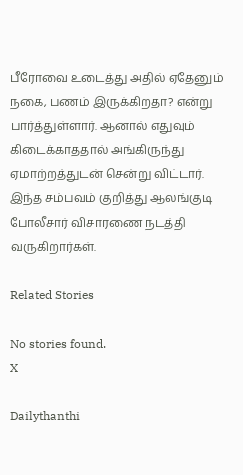பீரோவை உடைத்து அதில் ஏதேனும் நகை, பணம் இருக்கிறதா? என்று பார்த்துள்ளார். ஆனால் எதுவும் கிடைக்காததால் அங்கிருந்து ஏமாற்றத்துடன் சென்று விட்டார். இந்த சம்பவம் குறித்து ஆலங்குடி போலீசார் விசாரணை நடத்தி வருகிறார்கள்.

Related Stories

No stories found.
X

Dailythanthi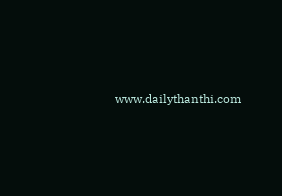www.dailythanthi.com